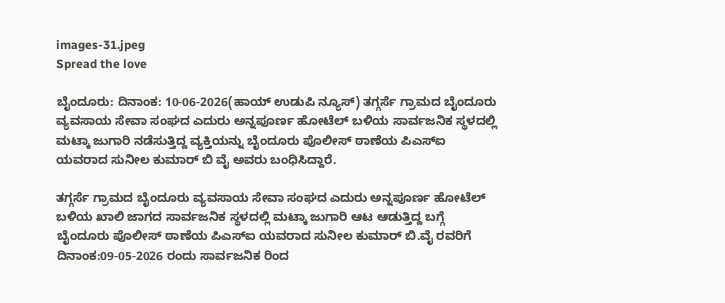images-31.jpeg
Spread the love

ಬೈಂದೂರು: ದಿನಾಂಕ: 10-06-2026(ಹಾಯ್ ಉಡುಪಿ ನ್ಯೂಸ್) ತಗ್ಗರ್ಸೆ ಗ್ರಾಮದ ಬೈಂದೂರು ವ್ಯವಸಾಯ ಸೇವಾ ಸಂಘದ ಎದುರು ಅನ್ನಪೂರ್ಣ ಹೋಟೆಲ್ ಬಳಿಯ ಸಾರ್ವಜನಿಕ ಸ್ಥಳದಲ್ಲಿ ಮಟ್ಕಾ ಜುಗಾರಿ ನಡೆಸುತ್ತಿದ್ದ ವ್ಯಕ್ತಿಯನ್ನು ಬೈಂದೂರು ಪೊಲೀಸ್‌ ಠಾಣೆಯ ಪಿಎಸ್ಐ ಯವರಾದ ಸುನೀಲ ಕುಮಾರ್ ಬಿ ವೈ ಅವರು ಬಂಧಿಸಿದ್ದಾರೆ.

ತಗ್ಗರ್ಸೆ ಗ್ರಾಮದ ಬೈಂದೂರು ವ್ಯವಸಾಯ ಸೇವಾ ಸಂಘದ ಎದುರು ಅನ್ನಪೂರ್ಣ ಹೋಟೆಲ್‌ ಬಳಿಯ ಖಾಲಿ ಜಾಗದ ಸಾರ್ವಜನಿಕ ಸ್ಥಳದಲ್ಲಿ ಮಟ್ಕಾ ಜುಗಾರಿ ಆಟ ಆಡುತ್ತಿದ್ದ ಬಗ್ಗೆ ಬೈಂದೂರು ಪೊಲೀಸ್‌ ಠಾಣೆಯ ಪಿಎಸ್ಐ ಯವರಾದ ಸುನೀಲ ಕುಮಾರ್ ಬಿ.ವೈ ರವರಿಗೆ ದಿನಾಂಕ:09-05-2026 ರಂದು ಸಾರ್ವಜನಿಕ ರಿಂದ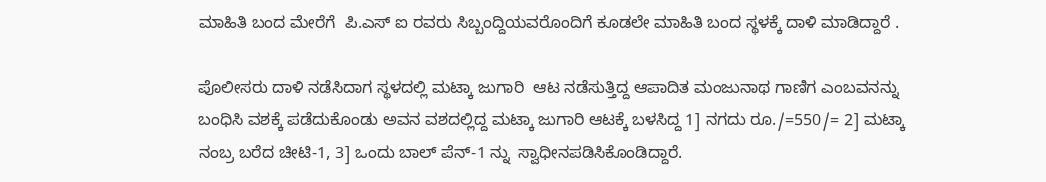ಮಾಹಿತಿ ಬಂದ ಮೇರೆಗೆ  ಪಿ.ಎಸ್‌ ಐ ರವರು ಸಿಬ್ಬಂದ್ದಿಯವರೊಂದಿಗೆ ಕೂಡಲೇ ಮಾಹಿತಿ ಬಂದ ಸ್ಥಳಕ್ಕೆ ದಾಳಿ ಮಾಡಿದ್ದಾರೆ .

ಪೊಲೀಸರು ದಾಳಿ ನಡೆಸಿದಾಗ ಸ್ಥಳದಲ್ಲಿ ಮಟ್ಕಾ ಜುಗಾರಿ  ಆಟ ನಡೆಸುತ್ತಿದ್ದ ಆಪಾದಿತ ಮಂಜುನಾಥ ಗಾಣಿಗ ಎಂಬವನನ್ನು ಬಂಧಿಸಿ ವಶಕ್ಕೆ ಪಡೆದುಕೊಂಡು ಅವನ ವಶದಲ್ಲಿದ್ದ ಮಟ್ಕಾ ಜುಗಾರಿ ಆಟಕ್ಕೆ ಬಳಸಿದ್ದ 1] ನಗದು ರೂ./=550/= 2] ಮಟ್ಕಾ ನಂಬ್ರ ಬರೆದ ಚೀಟಿ-1, 3] ಒಂದು ಬಾಲ್ ಪೆನ್-1 ನ್ನು  ಸ್ವಾಧೀನಪಡಿಸಿಕೊಂಡಿದ್ದಾರೆ.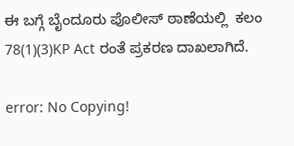ಈ ಬಗ್ಗೆ ಬೈಂದೂರು ಪೊಲೀಸ್‌ ಠಾಣೆಯಲ್ಲಿ  ಕಲಂ 78(1)(3)KP Act ರಂತೆ ಪ್ರಕರಣ ದಾಖಲಾಗಿದೆ.

error: No Copying!